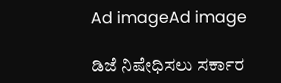Ad imageAd image

ಡಿಜೆ ನಿಷೇಧಿಸಲು ಸರ್ಕಾರ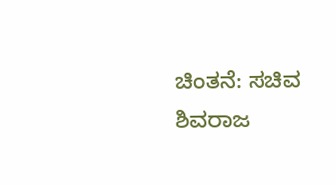ಚಿಂತನೆ: ಸಚಿವ ಶಿವರಾಜ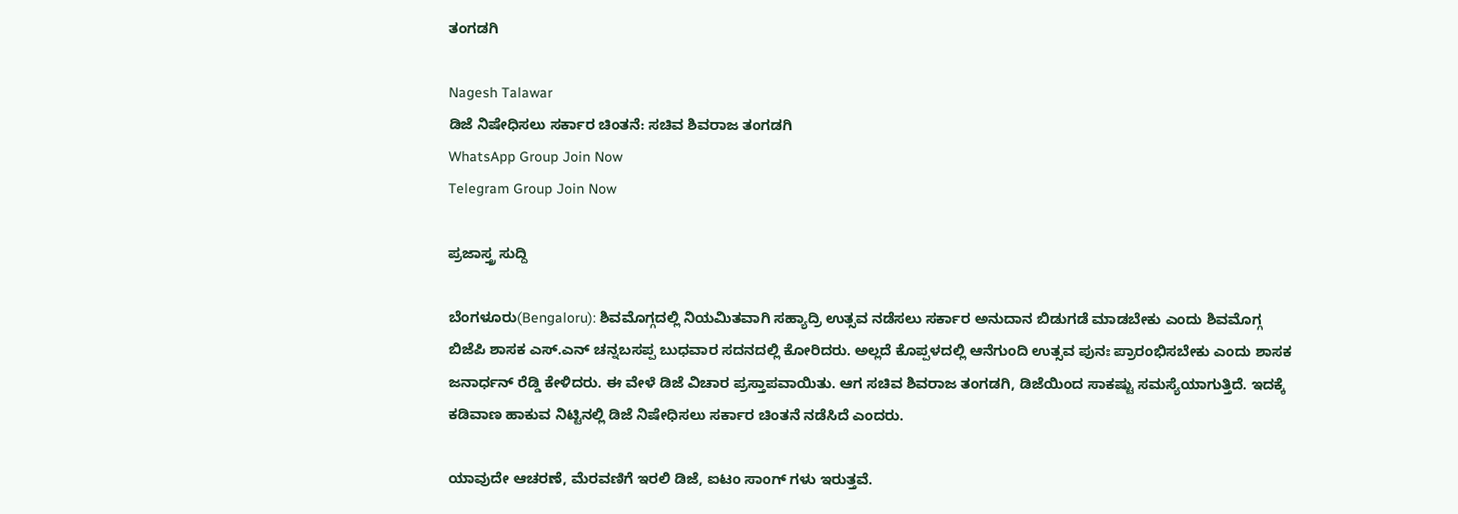ತಂಗಡಗಿ

Nagesh Talawar
ಡಿಜೆ ನಿಷೇಧಿಸಲು ಸರ್ಕಾರ ಚಿಂತನೆ: ಸಚಿವ ಶಿವರಾಜ ತಂಗಡಗಿ
WhatsApp Group Join Now
Telegram Group Join Now

ಪ್ರಜಾಸ್ತ್ರ ಸುದ್ದಿ

ಬೆಂಗಳೂರು(Bengaloru): ಶಿವಮೊಗ್ಗದಲ್ಲಿ ನಿಯಮಿತವಾಗಿ ಸಹ್ಯಾದ್ರಿ ಉತ್ಸವ ನಡೆಸಲು ಸರ್ಕಾರ ಅನುದಾನ ಬಿಡುಗಡೆ ಮಾಡಬೇಕು ಎಂದು ಶಿವಮೊಗ್ಗ ಬಿಜೆಪಿ ಶಾಸಕ ಎಸ್.ಎನ್ ಚನ್ನಬಸಪ್ಪ ಬುಧವಾರ ಸದನದಲ್ಲಿ ಕೋರಿದರು. ಅಲ್ಲದೆ ಕೊಪ್ಪಳದಲ್ಲಿ ಆನೆಗುಂದಿ ಉತ್ಸವ ಪುನಃ ಪ್ರಾರಂಭಿಸಬೇಕು ಎಂದು ಶಾಸಕ ಜನಾರ್ಧನ್ ರೆಡ್ಡಿ ಕೇಳಿದರು. ಈ ವೇಳೆ ಡಿಜೆ ವಿಚಾರ ಪ್ರಸ್ತಾಪವಾಯಿತು. ಆಗ ಸಚಿವ ಶಿವರಾಜ ತಂಗಡಗಿ, ಡಿಜೆಯಿಂದ ಸಾಕಷ್ಟು ಸಮಸ್ಯೆಯಾಗುತ್ತಿದೆ. ಇದಕ್ಕೆ ಕಡಿವಾಣ ಹಾಕುವ ನಿಟ್ಟಿನಲ್ಲಿ ಡಿಜೆ ನಿಷೇಧಿಸಲು ಸರ್ಕಾರ ಚಿಂತನೆ ನಡೆಸಿದೆ ಎಂದರು.

ಯಾವುದೇ ಆಚರಣೆ, ಮೆರವಣಿಗೆ ಇರಲಿ ಡಿಜೆ, ಐಟಂ ಸಾಂಗ್ ಗಳು ಇರುತ್ತವೆ.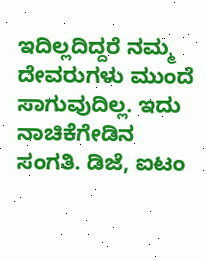ಇದಿಲ್ಲದಿದ್ದರೆ ನಮ್ಮ ದೇವರುಗಳು ಮುಂದೆ ಸಾಗುವುದಿಲ್ಲ. ಇದು ನಾಚಿಕೆಗೇಡಿನ ಸಂಗತಿ. ಡಿಜೆ, ಐಟಂ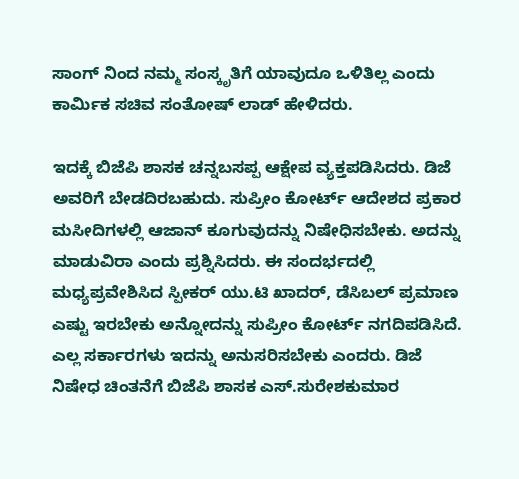ಸಾಂಗ್ ನಿಂದ ನಮ್ಮ ಸಂಸ್ಕೃತಿಗೆ ಯಾವುದೂ ಒಳಿತಿಲ್ಲ ಎಂದು ಕಾರ್ಮಿಕ ಸಚಿವ ಸಂತೋಷ್ ಲಾಡ್ ಹೇಳಿದರು.

ಇದಕ್ಕೆ ಬಿಜೆಪಿ ಶಾಸಕ ಚನ್ನಬಸಪ್ಪ ಆಕ್ಷೇಪ ವ್ಯಕ್ತಪಡಿಸಿದರು. ಡಿಜೆ ಅವರಿಗೆ ಬೇಡದಿರಬಹುದು. ಸುಪ್ರೀಂ ಕೋರ್ಟ್ ಆದೇಶದ ಪ್ರಕಾರ ಮಸೀದಿಗಳಲ್ಲಿ ಆಜಾನ್ ಕೂಗುವುದನ್ನು ನಿಷೇಧಿಸಬೇಕು. ಅದನ್ನು ಮಾಡುವಿರಾ ಎಂದು ಪ್ರಶ್ನಿಸಿದರು. ಈ ಸಂದರ್ಭದಲ್ಲಿ ಮಧ್ಯಪ್ರವೇಶಿಸಿದ ಸ್ಪೀಕರ್ ಯು.ಟಿ ಖಾದರ್, ಡೆಸಿಬಲ್ ಪ್ರಮಾಣ ಎಷ್ಟು ಇರಬೇಕು ಅನ್ನೋದನ್ನು ಸುಪ್ರೀಂ ಕೋರ್ಟ್ ನಗದಿಪಡಿಸಿದೆ. ಎಲ್ಲ ಸರ್ಕಾರಗಳು ಇದನ್ನು ಅನುಸರಿಸಬೇಕು ಎಂದರು. ಡಿಜೆ ನಿಷೇಧ ಚಿಂತನೆಗೆ ಬಿಜೆಪಿ ಶಾಸಕ ಎಸ್.ಸುರೇಶಕುಮಾರ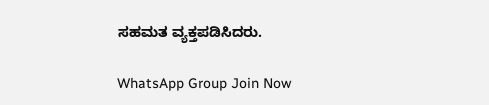ಸಹಮತ ವ್ಯಕ್ತಪಡಿಸಿದರು.

WhatsApp Group Join Now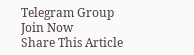Telegram Group Join Now
Share This Article